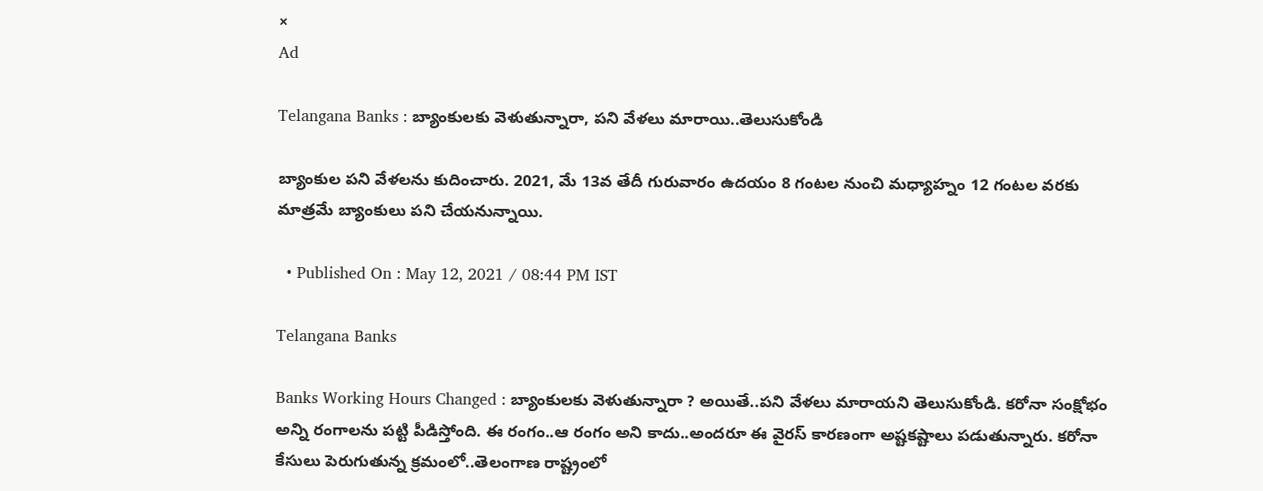×
Ad

Telangana Banks : బ్యాంకులకు వెళుతున్నారా, పని వేళలు మారాయి..తెలుసుకోండి

బ్యాంకుల పని వేళలను కుదించారు. 2021, మే 13వ తేదీ గురువారం ఉదయం 8 గంటల నుంచి మధ్యాహ్నం 12 గంటల వరకు మాత్రమే బ్యాంకులు పని చేయనున్నాయి.

  • Published On : May 12, 2021 / 08:44 PM IST

Telangana Banks

Banks Working Hours Changed : బ్యాంకులకు వెళుతున్నారా ? అయితే..పని వేళలు మారాయని తెలుసుకోండి. కరోనా సంక్షోభం అన్ని రంగాలను పట్టి పీడిస్తోంది. ఈ రంగం..ఆ రంగం అని కాదు..అందరూ ఈ వైరస్ కారణంగా అష్టకష్టాలు పడుతున్నారు. కరోనా కేసులు పెరుగుతున్న క్రమంలో..తెలంగాణ రాష్ట్రంలో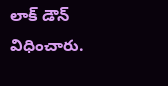లాక్ డౌన్ విధించారు.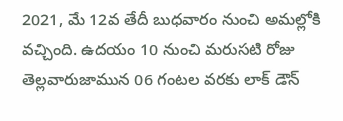2021, మే 12వ తేదీ బుధవారం నుంచి అమల్లోకి వచ్చింది. ఉదయం 10 నుంచి మరుసటి రోజు తెల్లవారుజామున 06 గంటల వరకు లాక్ డౌన్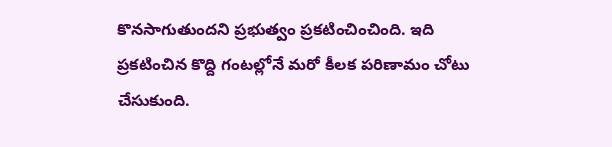కొనసాగుతుందని ప్రభుత్వం ప్రకటించించింది. ఇది ప్రకటించిన కొద్ది గంటల్లోనే మరో కీలక పరిణామం చోటు చేసుకుంది.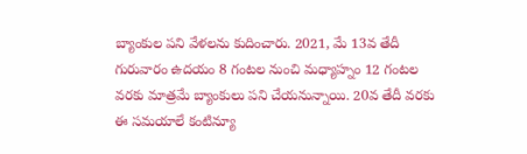బ్యాంకుల పని వేళలను కుదించారు. 2021, మే 13వ తేదీ గురువారం ఉదయం 8 గంటల నుంచి మధ్యాహ్నం 12 గంటల వరకు మాత్రమే బ్యాంకులు పని చేయనున్నాయి. 20వ తేదీ వరకు ఈ సమయాలే కంటిన్యూ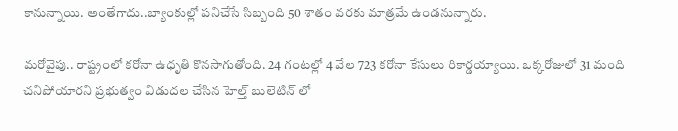కానున్నాయి. అంతేగాదు..బ్యాంకుల్లో పనిచేసే సిబ్బంది 50 శాతం వరకు మాత్రమే ఉండనున్నారు.

మరోవైపు.. రాష్ట్రంలో కరోనా ఉధృతి కొనసాగుతోంది. 24 గంటల్లో 4 వేల 723 కరోనా కేసులు రికార్డయ్యాయి. ఒక్కరోజులో 31 మంది చనిపోయారని ప్రభుత్వం విడుదల చేసిన హెల్త్ బులెటిన్ లో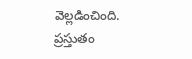వెల్లడించింది. ప్రస్తుతం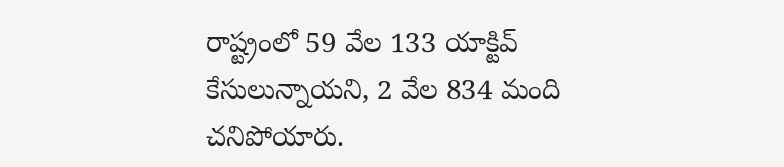రాష్ట్రంలో 59 వేల 133 యాక్టివ్ కేసులున్నాయని, 2 వేల 834 మంది చనిపోయారు.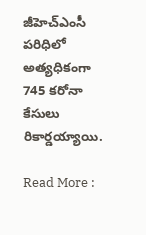జీహెచ్ఎంసీ పరిధిలో అత్యధికంగా 745 కరోనా కేసులు రికార్డయ్యాయి.

Read More :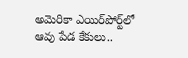అమెరికా ఎయిర్‌పోర్ట్‌లో ఆవు పేడ కేకులు..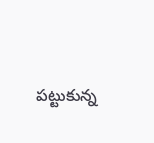పట్టుకున్న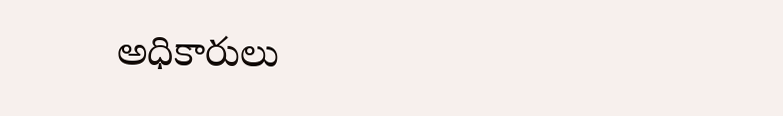అధికారులు